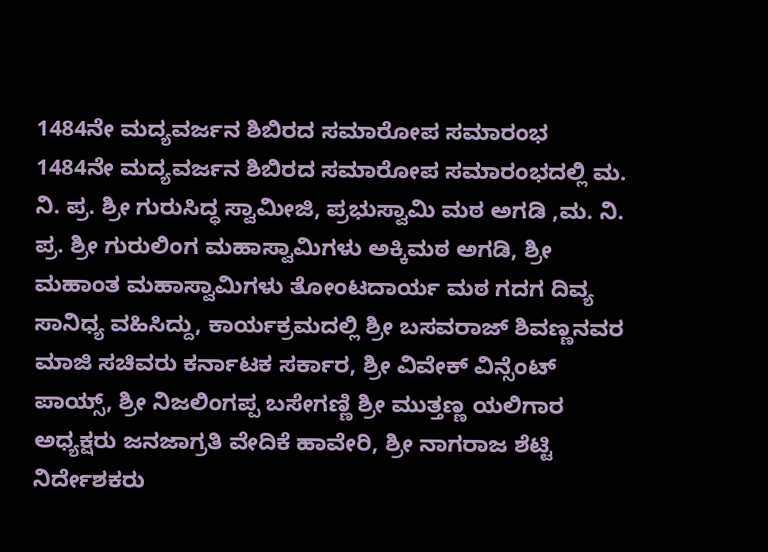1484ನೇ ಮದ್ಯವರ್ಜನ ಶಿಬಿರದ ಸಮಾರೋಪ ಸಮಾರಂಭ 1484ನೇ ಮದ್ಯವರ್ಜನ ಶಿಬಿರದ ಸಮಾರೋಪ ಸಮಾರಂಭದಲ್ಲಿ ಮ. ನಿ. ಪ್ರ. ಶ್ರೀ ಗುರುಸಿದ್ಧ ಸ್ವಾಮೀಜಿ, ಪ್ರಭುಸ್ವಾಮಿ ಮಠ ಅಗಡಿ ,ಮ. ನಿ. ಪ್ರ. ಶ್ರೀ ಗುರುಲಿಂಗ ಮಹಾಸ್ವಾಮಿಗಳು ಅಕ್ಕಿಮಠ ಅಗಡಿ, ಶ್ರೀ ಮಹಾಂತ ಮಹಾಸ್ವಾಮಿಗಳು ತೋಂಟದಾರ್ಯ ಮಠ ಗದಗ ದಿವ್ಯ ಸಾನಿಧ್ಯ ವಹಿಸಿದ್ದು, ಕಾರ್ಯಕ್ರಮದಲ್ಲಿ ಶ್ರೀ ಬಸವರಾಜ್ ಶಿವಣ್ಣನವರ ಮಾಜಿ ಸಚಿವರು ಕರ್ನಾಟಕ ಸರ್ಕಾರ, ಶ್ರೀ ವಿವೇಕ್ ವಿನ್ಸೆಂಟ್ ಪಾಯ್ಸ್, ಶ್ರೀ ನಿಜಲಿಂಗಪ್ಪ ಬಸೇಗಣ್ಣಿ ಶ್ರೀ ಮುತ್ತಣ್ಣ ಯಲಿಗಾರ ಅಧ್ಯಕ್ಷರು ಜನಜಾಗ್ರತಿ ವೇದಿಕೆ ಹಾವೇರಿ, ಶ್ರೀ ನಾಗರಾಜ ಶೆಟ್ಟಿ ನಿರ್ದೇಶಕರು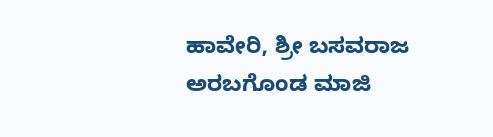ಹಾವೇರಿ, ಶ್ರೀ ಬಸವರಾಜ ಅರಬಗೊಂಡ ಮಾಜಿ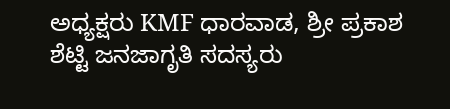ಅಧ್ಯಕ್ಷರು KMF ಧಾರವಾಡ, ಶ್ರೀ ಪ್ರಕಾಶ ಶೆಟ್ಟಿ ಜನಜಾಗೃತಿ ಸದಸ್ಯರು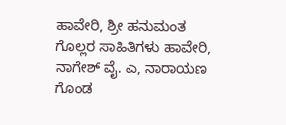ಹಾವೇರಿ, ಶ್ರೀ ಹನುಮಂತ ಗೊಲ್ಲರ ಸಾಹಿತಿಗಳು ಹಾವೇರಿ, ನಾಗೇಶ್ ವೈ. ಎ, ನಾರಾಯಣ ಗೊಂಡ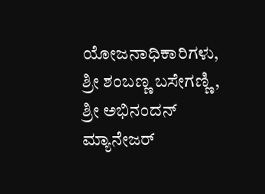ಯೋಜನಾಧಿಕಾರಿಗಳು, ಶ್ರೀ ಶಂಬಣ್ಣ ಬಸೇಗಣ್ಣಿ, ಶ್ರೀ ಅಭಿನಂದನ್ ಮ್ಯಾನೇಜರ್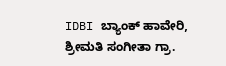IDBI ಬ್ಯಾಂಕ್ ಹಾವೇರಿ, ಶ್ರೀಮತಿ ಸಂಗೀತಾ ಗ್ರಾ.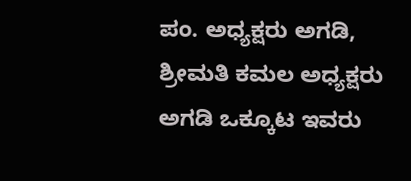ಪಂ. ಅಧ್ಯಕ್ಷರು ಅಗಡಿ, ಶ್ರೀಮತಿ ಕಮಲ ಅಧ್ಯಕ್ಷರು ಅಗಡಿ ಒಕ್ಕೂಟ ಇವರು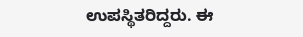ಉಪಸ್ಥಿತರಿದ್ದರು. ಈ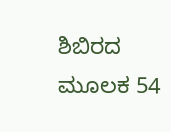ಶಿಬಿರದ ಮೂಲಕ 54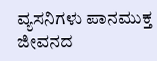ವ್ಯಸನಿಗಳು ಪಾನಮುಕ್ತ ಜೀವನದ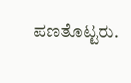ಪಣತೊಟ್ಟರು.